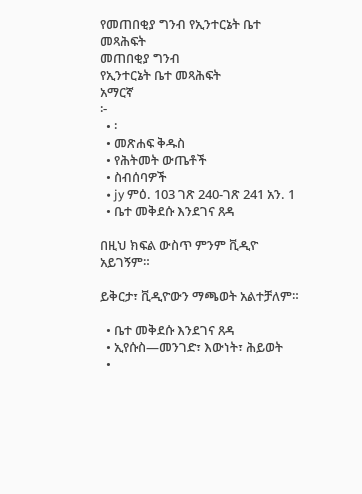የመጠበቂያ ግንብ የኢንተርኔት ቤተ መጻሕፍት
መጠበቂያ ግንብ
የኢንተርኔት ቤተ መጻሕፍት
አማርኛ
፦
  • ፡
  • መጽሐፍ ቅዱስ
  • የሕትመት ውጤቶች
  • ስብሰባዎች
  • jy ምዕ. 103 ገጽ 240-ገጽ 241 አን. 1
  • ቤተ መቅደሱ እንደገና ጸዳ

በዚህ ክፍል ውስጥ ምንም ቪዲዮ አይገኝም።

ይቅርታ፣ ቪዲዮውን ማጫወት አልተቻለም።

  • ቤተ መቅደሱ እንደገና ጸዳ
  • ኢየሱስ—መንገድ፣ እውነት፣ ሕይወት
  •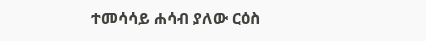ተመሳሳይ ሐሳብ ያለው ርዕስ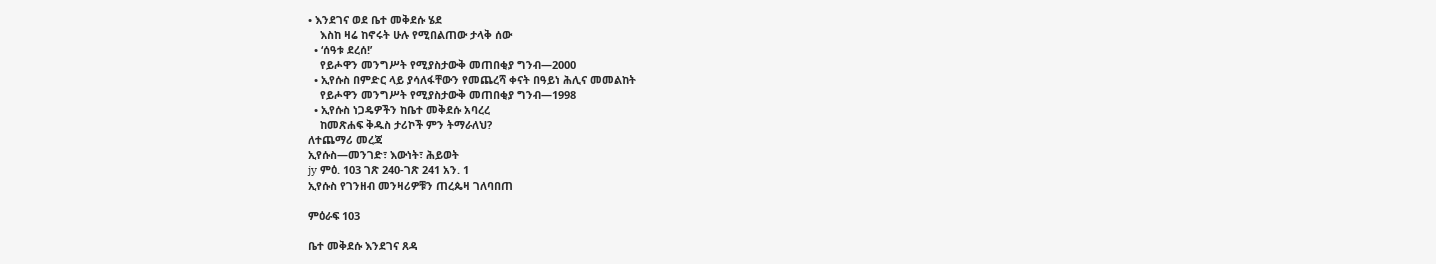• እንደገና ወደ ቤተ መቅደሱ ሄደ
    እስከ ዛሬ ከኖሩት ሁሉ የሚበልጠው ታላቅ ሰው
  • ‘ሰዓቱ ደረሰ!’
    የይሖዋን መንግሥት የሚያስታውቅ መጠበቂያ ግንብ—2000
  • ኢየሱስ በምድር ላይ ያሳለፋቸውን የመጨረሻ ቀናት በዓይነ ሕሊና መመልከት
    የይሖዋን መንግሥት የሚያስታውቅ መጠበቂያ ግንብ—1998
  • ኢየሱስ ነጋዴዎችን ከቤተ መቅደሱ አባረረ
    ከመጽሐፍ ቅዱስ ታሪኮች ምን ትማራለህ?
ለተጨማሪ መረጃ
ኢየሱስ—መንገድ፣ እውነት፣ ሕይወት
jy ምዕ. 103 ገጽ 240-ገጽ 241 አን. 1
ኢየሱስ የገንዘብ መንዛሪዎቹን ጠረጴዛ ገለባበጠ

ምዕራፍ 103

ቤተ መቅደሱ እንደገና ጸዳ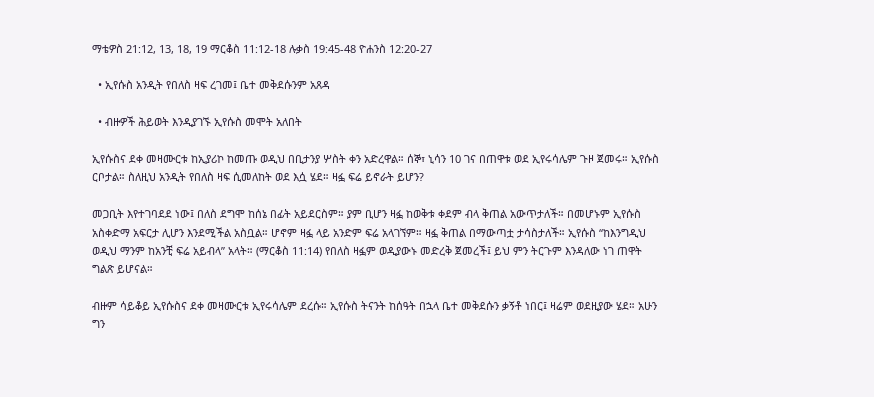ማቴዎስ 21:12, 13, 18, 19 ማርቆስ 11:12-18 ሉቃስ 19:45-48 ዮሐንስ 12:20-27

  • ኢየሱስ አንዲት የበለስ ዛፍ ረገመ፤ ቤተ መቅደሱንም አጸዳ

  • ብዙዎች ሕይወት እንዲያገኙ ኢየሱስ መሞት አለበት

ኢየሱስና ደቀ መዛሙርቱ ከኢያሪኮ ከመጡ ወዲህ በቢታንያ ሦስት ቀን አድረዋል። ሰኞ፣ ኒሳን 10 ገና በጠዋቱ ወደ ኢየሩሳሌም ጉዞ ጀመሩ። ኢየሱስ ርቦታል። ስለዚህ አንዲት የበለስ ዛፍ ሲመለከት ወደ እሷ ሄደ። ዛፏ ፍሬ ይኖራት ይሆን?

መጋቢት እየተገባደደ ነው፤ በለስ ደግሞ ከሰኔ በፊት አይደርስም። ያም ቢሆን ዛፏ ከወቅቱ ቀደም ብላ ቅጠል አውጥታለች። በመሆኑም ኢየሱስ አስቀድማ አፍርታ ሊሆን እንደሚችል አስቧል። ሆኖም ዛፏ ላይ አንድም ፍሬ አላገኘም። ዛፏ ቅጠል በማውጣቷ ታሳስታለች። ኢየሱስ “ከእንግዲህ ወዲህ ማንም ከአንቺ ፍሬ አይብላ” አላት። (ማርቆስ 11:14) የበለስ ዛፏም ወዲያውኑ መድረቅ ጀመረች፤ ይህ ምን ትርጉም እንዳለው ነገ ጠዋት ግልጽ ይሆናል።

ብዙም ሳይቆይ ኢየሱስና ደቀ መዛሙርቱ ኢየሩሳሌም ደረሱ። ኢየሱስ ትናንት ከሰዓት በኋላ ቤተ መቅደሱን ቃኝቶ ነበር፤ ዛሬም ወደዚያው ሄደ። አሁን ግን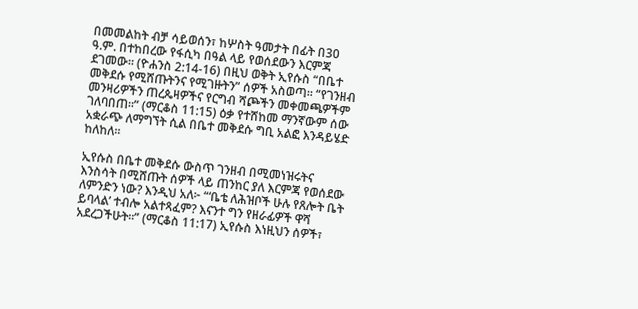በመመልከት ብቻ ሳይወሰን፣ ከሦስት ዓመታት በፊት በ30 ዓ.ም. በተከበረው የፋሲካ በዓል ላይ የወሰደውን እርምጃ ደገመው። (ዮሐንስ 2:14-16) በዚህ ወቅት ኢየሱስ “በቤተ መቅደሱ የሚሸጡትንና የሚገዙትን” ሰዎች አስወጣ። “የገንዘብ መንዛሪዎችን ጠረጴዛዎችና የርግብ ሻጮችን መቀመጫዎችም ገለባበጠ።” (ማርቆስ 11:15) ዕቃ የተሸከመ ማንኛውም ሰው አቋራጭ ለማግኘት ሲል በቤተ መቅደሱ ግቢ አልፎ እንዳይሄድ ከለከለ።

ኢየሱስ በቤተ መቅደሱ ውስጥ ገንዘብ በሚመነዝሩትና እንስሳት በሚሸጡት ሰዎች ላይ ጠንከር ያለ እርምጃ የወሰደው ለምንድን ነው? እንዲህ አለ፦ “‘ቤቴ ለሕዝቦች ሁሉ የጸሎት ቤት ይባላል’ ተብሎ አልተጻፈም? እናንተ ግን የዘራፊዎች ዋሻ አደረጋችሁት።” (ማርቆስ 11:17) ኢየሱስ እነዚህን ሰዎች፣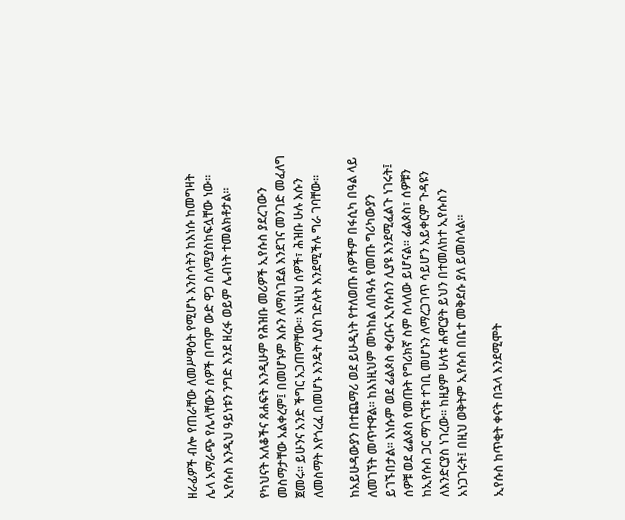ዘራፊዎች ብሎ የጠራቸው ለመሥዋዕት የሚሆኑ እንስሳትን ከእነሱ ከመግዛት ሌላ አማራጭ የሌላቸውን ሰዎች በጣም ውድ ዋጋ ስለሚያስከፍሏቸው ነው። ኢየሱስ እንዲህ ዓይነቱን ንግድ እንደ ዘረፋ ወይም ሌብነት ተመልክቶታል።

የካህናት አለቆችና ጸሐፍት እንዲሁም የሕዝቡ መሪዎች ኢየሱስ ያደረገውን መስማታቸው አልቀረም፤ በመሆኑም እሱን ለማስገደል እንደገና መንገድ መፈለግ ጀመሩ። ይሁንና አንድ ችግር አጋጠማቸው። እነዚህ ሰዎች፣ ሕዝቡ ሁሉ እሱን ለመስማት እየጎረፈ በመሆኑ እንዴት ሊያስገድሉት እንደሚችሉ ግራ ገባቸው።

ከአይሁዳውያን በተጨማሪ ወደ ይሁዲነት የተለወጡ ሰዎችም በፋሲካ በዓል ላይ ለመገኘት መጥተዋል። ከእነዚህም መካከል ለበዓሉ የመጡ ግሪካውያን ይገኙበታል። እነሱም ወደ ፊልጶስ ቀረቡና ኢየሱስን ሊያዩ እንደሚፈልጉ ነገሩት፤ ሰዎቹ ወደ ፊልጶስ የመጡት የግሪክኛ ስም ስላለው ይሆናል። ፊልጶስ፣ ሰዎቹን ከኢየሱስ ጋር ማገናኘቱ ተገቢ መሆኑን ለማረጋገጥ ሳይሆን አይቀርም ጉዳዩን ለእንድርያስ ነገረው። ከዚያም ሁለቱ ሐዋርያት ይህን በተመለከተ ኢየሱስን አነጋገሩት፤ በዚህ ወቅትም ኢየሱስ በቤተ መቅደሱ ያለ ይመስላል።

ኢየሱስ ከጥቂት ቀናት በኋላ እንደሚሞት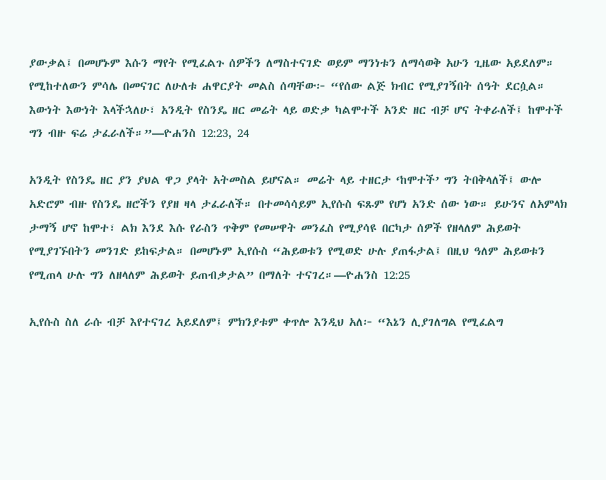ያውቃል፤ በመሆኑም እሱን ማየት የሚፈልጉ ሰዎችን ለማስተናገድ ወይም ማንነቱን ለማሳወቅ አሁን ጊዜው አይደለም። የሚከተለውን ምሳሌ በመናገር ለሁለቱ ሐዋርያት መልስ ሰጣቸው፦ “የሰው ልጅ ክብር የሚያገኝበት ሰዓት ደርሷል። እውነት እውነት እላችኋለሁ፣ አንዲት የስንዴ ዘር መሬት ላይ ወድቃ ካልሞተች አንድ ዘር ብቻ ሆና ትቀራለች፤ ከሞተች ግን ብዙ ፍሬ ታፈራለች።”—ዮሐንስ 12:23, 24

አንዲት የስንዴ ዘር ያን ያህል ዋጋ ያላት አትመስል ይሆናል። መሬት ላይ ተዘርታ ‘ከሞተች’ ግን ትበቅላለች፤ ውሎ አድሮም ብዙ የስንዴ ዘሮችን የያዘ ዛላ ታፈራለች። በተመሳሳይም ኢየሱስ ፍጹም የሆነ አንድ ሰው ነው። ይሁንና ለአምላክ ታማኝ ሆኖ ከሞተ፣ ልክ እንደ እሱ የራስን ጥቅም የመሠዋት መንፈስ የሚያሳዩ በርካታ ሰዎች የዘላለም ሕይወት የሚያገኙበትን መንገድ ይከፍታል። በመሆኑም ኢየሱስ “ሕይወቱን የሚወድ ሁሉ ያጠፋታል፤ በዚህ ዓለም ሕይወቱን የሚጠላ ሁሉ ግን ለዘላለም ሕይወት ይጠብቃታል” በማለት ተናገረ።—ዮሐንስ 12:25

ኢየሱስ ስለ ራሱ ብቻ እየተናገረ አይደለም፤ ምክንያቱም ቀጥሎ እንዲህ አለ፦ “እኔን ሊያገለግል የሚፈልግ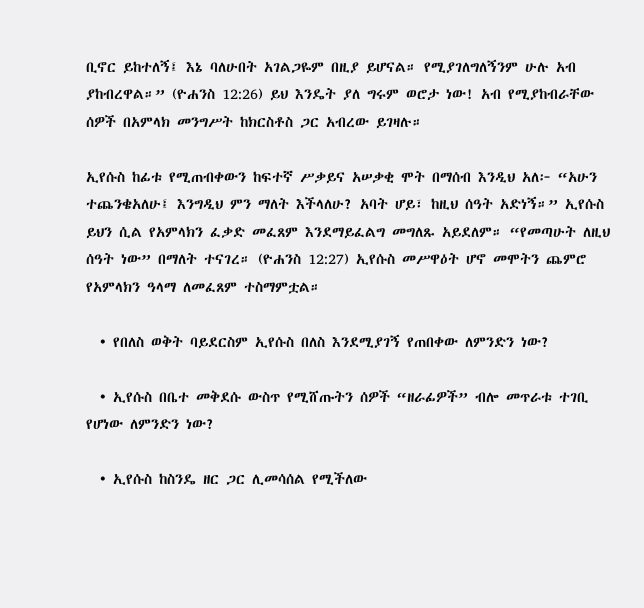ቢኖር ይከተለኝ፤ እኔ ባለሁበት አገልጋዬም በዚያ ይሆናል። የሚያገለግለኝንም ሁሉ አብ ያከብረዋል።” (ዮሐንስ 12:26) ይህ እንዴት ያለ ግሩም ወሮታ ነው! አብ የሚያከብራቸው ሰዎች በአምላክ መንግሥት ከክርስቶስ ጋር አብረው ይገዛሉ።

ኢየሱስ ከፊቱ የሚጠብቀውን ከፍተኛ ሥቃይና አሠቃቂ ሞት በማሰብ እንዲህ አለ፦ “አሁን ተጨንቄአለሁ፤ እንግዲህ ምን ማለት እችላለሁ? አባት ሆይ፣ ከዚህ ሰዓት አድነኝ።” ኢየሱስ ይህን ሲል የአምላክን ፈቃድ መፈጸም እንደማይፈልግ መግለጹ አይደለም። “የመጣሁት ለዚህ ሰዓት ነው” በማለት ተናገረ። (ዮሐንስ 12:27) ኢየሱስ መሥዋዕት ሆኖ መሞትን ጨምሮ የአምላክን ዓላማ ለመፈጸም ተስማምቷል።

  • የበለስ ወቅት ባይደርስም ኢየሱስ በለስ እንደሚያገኝ የጠበቀው ለምንድን ነው?

  • ኢየሱስ በቤተ መቅደሱ ውስጥ የሚሸጡትን ሰዎች “ዘራፊዎች” ብሎ መጥራቱ ተገቢ የሆነው ለምንድን ነው?

  • ኢየሱስ ከስንዴ ዘር ጋር ሊመሳሰል የሚችለው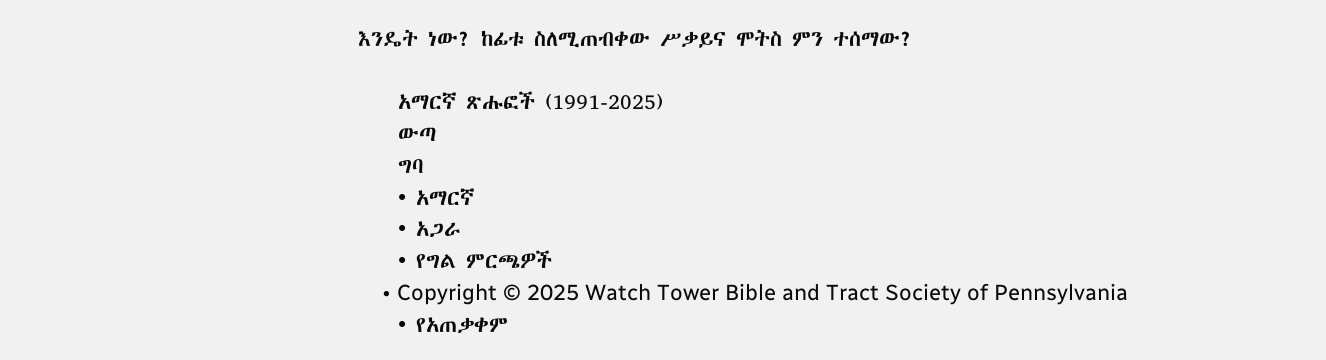እንዴት ነው? ከፊቱ ስለሚጠብቀው ሥቃይና ሞትስ ምን ተሰማው?

    አማርኛ ጽሑፎች (1991-2025)
    ውጣ
    ግባ
    • አማርኛ
    • አጋራ
    • የግል ምርጫዎች
    • Copyright © 2025 Watch Tower Bible and Tract Society of Pennsylvania
    • የአጠቃቀም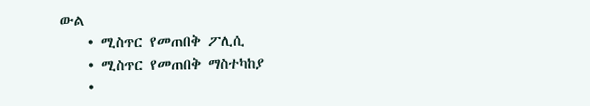ውል
    • ሚስጥር የመጠበቅ ፖሊሲ
    • ሚስጥር የመጠበቅ ማስተካከያ
    •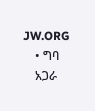JW.ORG
    • ግባ
    አጋራ